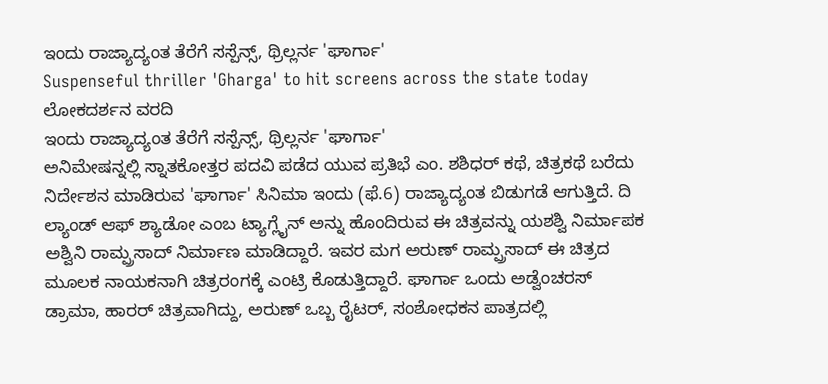ಇಂದು ರಾಜ್ಯಾದ್ಯಂತ ತೆರೆಗೆ ಸಸ್ಪೆನ್ಸ್, ಥ್ರಿಲ್ಲರ್ನ 'ಘಾರ್ಗಾ'
Suspenseful thriller 'Gharga' to hit screens across the state today
ಲೋಕದರ್ಶನ ವರದಿ
ಇಂದು ರಾಜ್ಯಾದ್ಯಂತ ತೆರೆಗೆ ಸಸ್ಪೆನ್ಸ್, ಥ್ರಿಲ್ಲರ್ನ 'ಘಾರ್ಗಾ'
ಅನಿಮೇಷನ್ನಲ್ಲಿ ಸ್ನಾತಕೋತ್ತರ ಪದವಿ ಪಡೆದ ಯುವ ಪ್ರತಿಭೆ ಎಂ. ಶಶಿಧರ್ ಕಥೆ, ಚಿತ್ರಕಥೆ ಬರೆದು ನಿರ್ದೇಶನ ಮಾಡಿರುವ 'ಘಾರ್ಗಾ' ಸಿನಿಮಾ ಇಂದು (ಫೆ.6) ರಾಜ್ಯಾದ್ಯಂತ ಬಿಡುಗಡೆ ಆಗುತ್ತಿದೆ. ದಿ ಲ್ಯಾಂಡ್ ಆಫ್ ಶ್ಯಾಡೋ ಎಂಬ ಟ್ಯಾಗ್ಲೈನ್ ಅನ್ನು ಹೊಂದಿರುವ ಈ ಚಿತ್ರವನ್ನು ಯಶಶ್ವಿ ನಿರ್ಮಾಪಕ ಅಶ್ವಿನಿ ರಾಮ್ಪ್ರಸಾದ್ ನಿರ್ಮಾಣ ಮಾಡಿದ್ದಾರೆ. ಇವರ ಮಗ ಅರುಣ್ ರಾಮ್ಪ್ರಸಾದ್ ಈ ಚಿತ್ರದ ಮೂಲಕ ನಾಯಕನಾಗಿ ಚಿತ್ರರಂಗಕ್ಕೆ ಎಂಟ್ರಿ ಕೊಡುತ್ತಿದ್ದಾರೆ. ಘಾರ್ಗಾ ಒಂದು ಅಡ್ವೆಂಚರಸ್ ಡ್ರಾಮಾ, ಹಾರರ್ ಚಿತ್ರವಾಗಿದ್ದು, ಅರುಣ್ ಒಬ್ಬ ರೈಟರ್, ಸಂಶೋಧಕನ ಪಾತ್ರದಲ್ಲಿ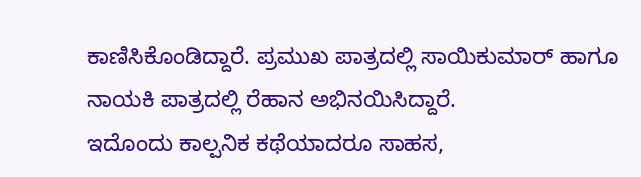ಕಾಣಿಸಿಕೊಂಡಿದ್ದಾರೆ. ಪ್ರಮುಖ ಪಾತ್ರದಲ್ಲಿ ಸಾಯಿಕುಮಾರ್ ಹಾಗೂ ನಾಯಕಿ ಪಾತ್ರದಲ್ಲಿ ರೆಹಾನ ಅಭಿನಯಿಸಿದ್ದಾರೆ.
ಇದೊಂದು ಕಾಲ್ಪನಿಕ ಕಥೆಯಾದರೂ ಸಾಹಸ,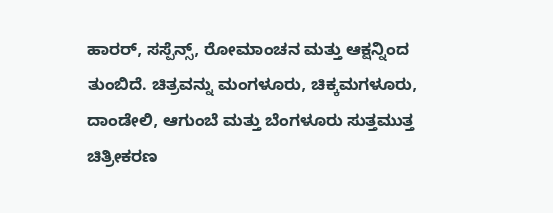ಹಾರರ್, ಸಸ್ಪೆನ್ಸ್, ರೋಮಾಂಚನ ಮತ್ತು ಆಕ್ಷನ್ನಿಂದ ತುಂಬಿದೆ. ಚಿತ್ರವನ್ನು ಮಂಗಳೂರು, ಚಿಕ್ಕಮಗಳೂರು, ದಾಂಡೇಲಿ, ಆಗುಂಬೆ ಮತ್ತು ಬೆಂಗಳೂರು ಸುತ್ತಮುತ್ತ ಚಿತ್ರೀಕರಣ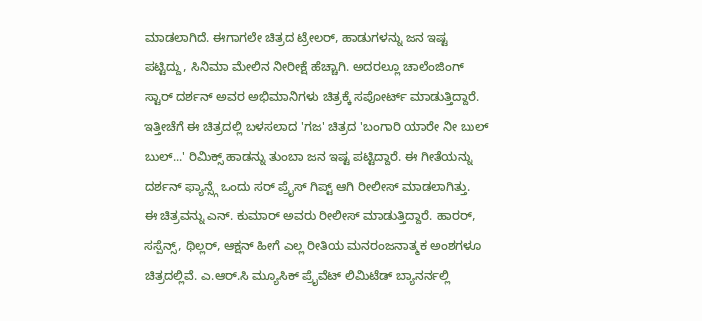ಮಾಡಲಾಗಿದೆ. ಈಗಾಗಲೇ ಚಿತ್ರದ ಟ್ರೇಲರ್, ಹಾಡುಗಳನ್ನು ಜನ ಇಷ್ಟ ಪಟ್ಟಿದ್ದು, ಸಿನಿಮಾ ಮೇಲಿನ ನೀರೀಕ್ಷೆ ಹೆಚ್ಚಾಗಿ. ಅದರಲ್ಲೂ ಚಾಲೆಂಜಿಂಗ್ ಸ್ಟಾರ್ ದರ್ಶನ್ ಅವರ ಅಭಿಮಾನಿಗಳು ಚಿತ್ರಕ್ಕೆ ಸಪೋರ್ಟ್ ಮಾಡುತ್ತಿದ್ದಾರೆ. ಇತ್ತೀಚೆಗೆ ಈ ಚಿತ್ರದಲ್ಲಿ ಬಳಸಲಾದ 'ಗಜ' ಚಿತ್ರದ 'ಬಂಗಾರಿ ಯಾರೇ ನೀ ಬುಲ್ ಬುಲ್...' ರಿಮಿಕ್ಸ್ ಹಾಡನ್ನು ತುಂಬಾ ಜನ ಇಷ್ಟ ಪಟ್ಟಿದ್ದಾರೆ. ಈ ಗೀತೆಯನ್ನು ದರ್ಶನ್ ಫ್ಯಾನ್ಸ್ಗೆ ಒಂದು ಸರ್ ಪ್ರೈಸ್ ಗಿಪ್ಟ್ ಆಗಿ ರೀಲೀಸ್ ಮಾಡಲಾಗಿತ್ತು.
ಈ ಚಿತ್ರವನ್ನು ಎನ್. ಕುಮಾರ್ ಅವರು ರೀಲೀಸ್ ಮಾಡುತ್ತಿದ್ದಾರೆ. ಹಾರರ್, ಸಸ್ಪೆನ್ಸ್, ಥಿಲ್ಲರ್, ಆಕ್ಷನ್ ಹೀಗೆ ಎಲ್ಲ ರೀತಿಯ ಮನರಂಜನಾತ್ಮಕ ಅಂಶಗಳೂ ಚಿತ್ರದಲ್ಲಿವೆ. ಎ.ಆರ್.ಸಿ ಮ್ಯೂಸಿಕ್ ಪ್ರೈವೆಟ್ ಲಿಮಿಟೆಡ್ ಬ್ಯಾನರ್ನಲ್ಲಿ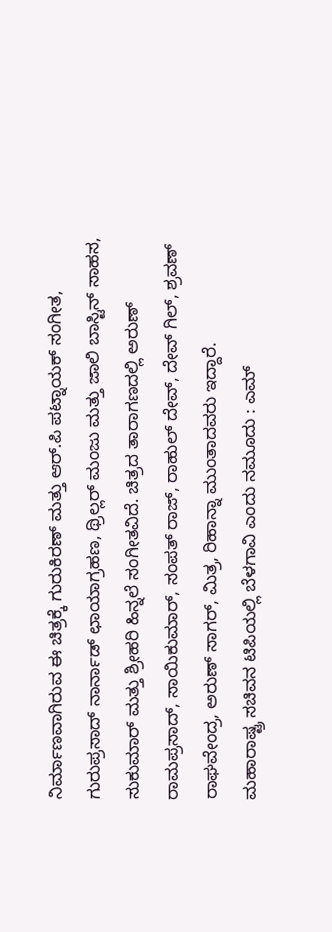ನಿರ್ಮಾಣವಾಗಿರುವ ಈ ಚಿತ್ರಕ್ಕೆ ಗುರುಕಿರಣ್ ಮತ್ತು ಆರ್.ಪಿ ಪಟ್ನಾಯಕ್ ಸಂಗೀತ, ಗುರುಪ್ರಸಾದ್ ನಾರ್ನಾಡ್ ಛಾಯಾಗ್ರಹಣ, ಥ್ರಿಲ್ಲರ್ ಮಂಜು ಮತ್ತು ಜಾಲಿ ಬಾಸ್ಟಿನ್ ಸಾಹಸ, ಸುಕುಮಾರ್ ಮತ್ತು ಶ್ರೀಹರಿ ಹಿನ್ನಲೆ ಸಂಗೀತವಿದೆ. ಚಿತ್ರದ ತಾರಾಗಣದಲ್ಲಿ ಅರುಣ್ ರಾಮಪ್ರಸಾದ್, ಸಾಯಿಕುಮಾರ್, ಸಂಪತ್ ರಾಜ್, ರಾಹುಲ್ ದೇವ್, ದೇವ್ ಗಿಲ್, ಶ್ರವಣ್ ರಾಘವೇಂದ್ರ, ಅರುಣ್ ಸಾಗರ್, ಮಿತ್ರ, ರಿಹಾನ್ನಾ ಮುಂತಾದವರು ಇದ್ದಾರೆ.
ಮಹಾರಾಷ್ಟ್ರ ಸಚಿವನ ಟಿಪಿಯಲ್ಲಿ ಬೆಳಗಾವಿ ಎಂದು ನಮೂದು : ಎಮ್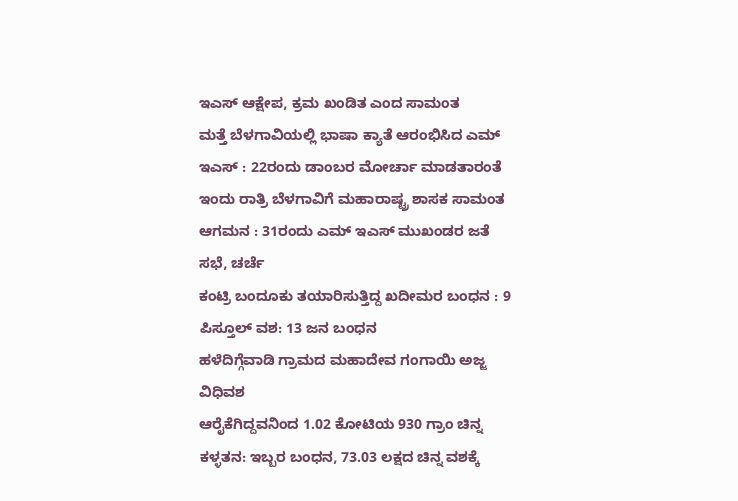ಇಎಸ್ ಆಕ್ಷೇಪ, ಕ್ರಮ ಖಂಡಿತ ಎಂದ ಸಾಮಂತ
ಮತ್ತೆ ಬೆಳಗಾವಿಯಲ್ಲಿ ಭಾಷಾ ಕ್ಯಾತೆ ಆರಂಭಿಸಿದ ಎಮ್ ಇಎಸ್ : 22ರಂದು ಡಾಂಬರ ಮೋರ್ಚಾ ಮಾಡತಾರಂತೆ
ಇಂದು ರಾತ್ರಿ ಬೆಳಗಾವಿಗೆ ಮಹಾರಾಷ್ಟ್ರ ಶಾಸಕ ಸಾಮಂತ ಆಗಮನ : 31ರಂದು ಎಮ್ ಇಎಸ್ ಮುಖಂಡರ ಜತೆ ಸಭೆ, ಚರ್ಚೆ
ಕಂಟ್ರಿ ಬಂದೂಕು ತಯಾರಿಸುತ್ತಿದ್ದ ಖದೀಮರ ಬಂಧನ : 9 ಪಿಸ್ತೂಲ್ ವಶ: 13 ಜನ ಬಂಧನ
ಹಳೆದಿಗ್ಗೆವಾಡಿ ಗ್ರಾಮದ ಮಹಾದೇವ ಗಂಗಾಯಿ ಅಜ್ಜ ವಿಧಿವಶ
ಆರೈಕೆಗಿದ್ದವನಿಂದ 1.02 ಕೋಟಿಯ 930 ಗ್ರಾಂ ಚಿನ್ನ ಕಳ್ಳತನ: ಇಬ್ಬರ ಬಂಧನ, 73.03 ಲಕ್ಷದ ಚಿನ್ನ ವಶಕ್ಕೆ